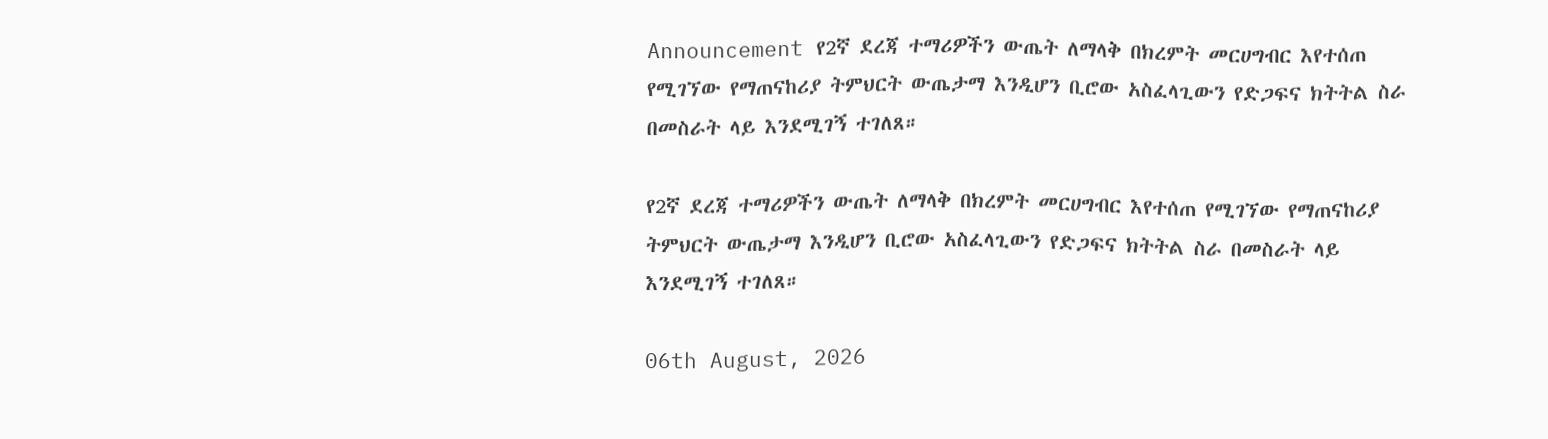Announcement የ2ኛ ደረጃ ተማሪዎችን ውጤት ለማላቅ በክረምት መርሀግብር እየተሰጠ የሚገኘው የማጠናከሪያ ትምህርት ውጤታማ እንዲሆን ቢሮው አስፈላጊውን የድጋፍና ክትትል ስራ በመስራት ላይ እንደሚገኝ ተገለጸ።

የ2ኛ ደረጃ ተማሪዎችን ውጤት ለማላቅ በክረምት መርሀግብር እየተሰጠ የሚገኘው የማጠናከሪያ ትምህርት ውጤታማ እንዲሆን ቢሮው አስፈላጊውን የድጋፍና ክትትል ስራ በመስራት ላይ እንደሚገኝ ተገለጸ።

06th August, 2026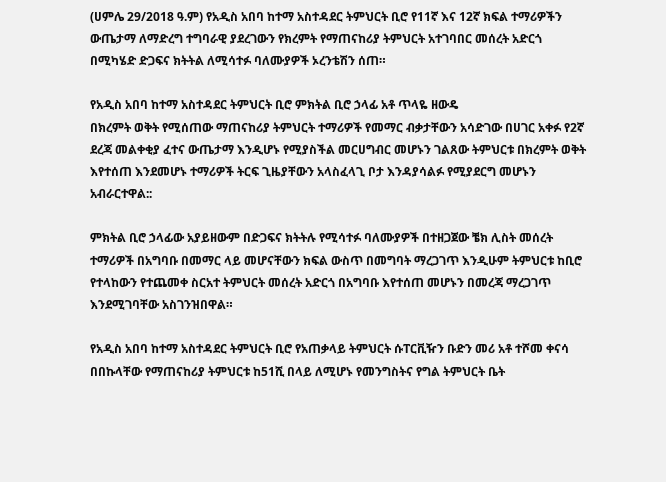(ሀምሌ 29/2018 ዓ.ም) የአዲስ አበባ ከተማ አስተዳደር ትምህርት ቢሮ የ11ኛ እና 12ኛ ክፍል ተማሪዎችን ውጤታማ ለማድረግ ተግባራዊ ያደረገውን የክረምት የማጠናከሪያ ትምህርት አተገባበር መሰረት አድርጎ በሚካሄድ ድጋፍና ክትትል ለሚሳተፉ ባለሙያዎች ኦረንቴሽን ሰጠ።

የአዲስ አበባ ከተማ አስተዳደር ትምህርት ቢሮ ምክትል ቢሮ ኃላፊ አቶ ጥላዬ ዘውዴ
በክረምት ወቅት የሚሰጠው ማጠናከሪያ ትምህርት ተማሪዎች የመማር ብቃታቸውን አሳድገው በሀገር አቀፉ የ2ኛ ደረጃ መልቀቂያ ፈተና ውጤታማ እንዲሆኑ የሚያስችል መርሀግብር መሆኑን ገልጸው ትምህርቱ በክረምት ወቅት እየተሰጠ እንደመሆኑ ተማሪዎች ትርፍ ጊዜያቸውን አላስፈላጊ ቦታ እንዳያሳልፉ የሚያደርግ መሆኑን አብራርተዋል::

ምክትል ቢሮ ኃላፊው አያይዘውም በድጋፍና ክትትሉ የሚሳተፉ ባለሙያዎች በተዘጋጀው ቼክ ሊስት መሰረት ተማሪዎች በአግባቡ በመማር ላይ መሆናቸውን ክፍል ውስጥ በመግባት ማረጋገጥ እንዲሁም ትምህርቱ ከቢሮ የተላከውን የተጨመቀ ስርአተ ትምህርት መሰረት አድርጎ በአግባቡ እየተሰጠ መሆኑን በመረጃ ማረጋገጥ እንደሚገባቸው አስገንዝበዋል።

የአዲስ አበባ ከተማ አስተዳደር ትምህርት ቢሮ የአጠቃላይ ትምህርት ሱፐርቪዥን ቡድን መሪ አቶ ተሾመ ቀናሳ በበኩላቸው የማጠናከሪያ ትምህርቱ ከ51ሺ በላይ ለሚሆኑ የመንግስትና የግል ትምህርት ቤት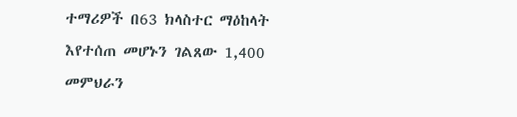ተማሪዎች በ63 ክላስተር ማዕከላት እየተሰጠ መሆኑን ገልጸው 1,400 መምህራን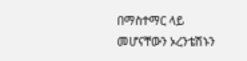በማስተማር ላይ መሆናቸውን ኦረንቴሽኑን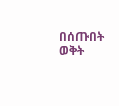በሰጡበት ወቅት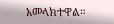አመላክተዋል።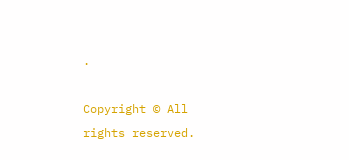.

Copyright © All rights reserved.